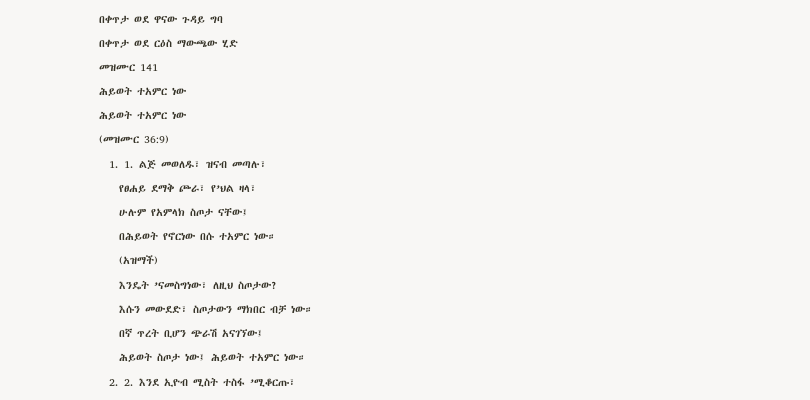በቀጥታ ወደ ዋናው ጉዳይ ግባ

በቀጥታ ወደ ርዕስ ማውጫው ሂድ

መዝሙር 141

ሕይወት ተአምር ነው

ሕይወት ተአምር ነው

(መዝሙር 36:9)

  1. 1. ልጅ መወለዱ፣ ዝናብ መጣሉ፣

    የፀሐይ ደማቅ ጮራ፣ የ’ህል ዛላ፣

    ሁሉም የአምላክ ስጦታ ናቸው፤

    በሕይወት የኖርነው በሱ ተአምር ነው።

    (አዝማች)

    እንዴት ’ናመስግነው፣ ለዚህ ስጦታው?

    እሱን መውደድ፣ ስጦታውን ማክበር ብቻ ነው።

    በኛ ጥረት ቢሆን ጭራሽ አናገኘው፤

    ሕይወት ስጦታ ነው፤ ሕይወት ተአምር ነው።

  2. 2. እንደ ኢዮብ ሚስት ተስፋ ’ሚቆርጡ፣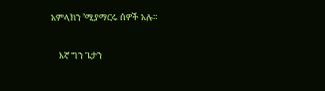አምላክን ’ሚያማርሩ ሰዎች አሉ።

    እኛ ግን ጌታን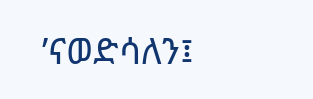’ናወድሳለን፤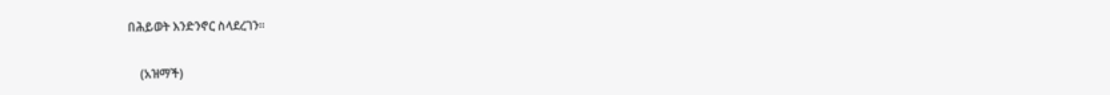በሕይወት እንድንኖር ስላደረገን።

    (አዝማች)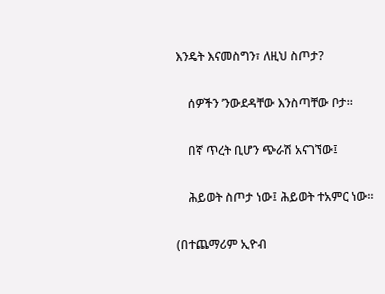እንዴት እናመስግን፣ ለዚህ ስጦታ?

    ሰዎችን ’ንውደዳቸው እንስጣቸው ቦታ።

    በኛ ጥረት ቢሆን ጭራሽ አናገኘው፤

    ሕይወት ስጦታ ነው፤ ሕይወት ተአምር ነው።

(በተጨማሪም ኢዮብ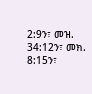2:9ን፣ መዝ. 34:12ን፣ መክ. 8:15ን፣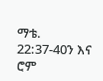ማቴ. 22:37-40ን እና ሮም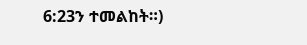6:23ን ተመልከት።)